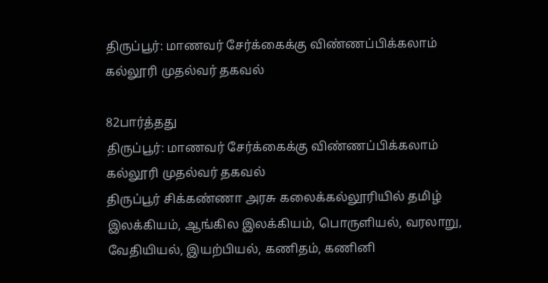திருப்பூர்: மாணவர் சேர்க்கைக்கு விண்ணப்பிக்கலாம் கல்லூரி முதல்வர் தகவல்

82பார்த்தது
திருப்பூர்: மாணவர் சேர்க்கைக்கு விண்ணப்பிக்கலாம் கல்லூரி முதல்வர் தகவல்
திருப்பூர் சிக்கண்ணா அரசு கலைக்கல்லூரியில் தமிழ் இலக்கியம், ஆங்கில இலக்கியம், பொருளியல், வரலாறு, வேதியியல், இயற்பியல், கணிதம், கணினி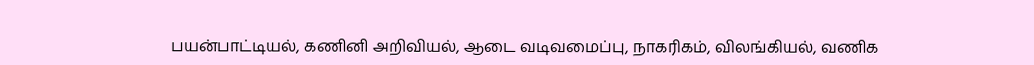பயன்பாட்டியல், கணினி அறிவியல், ஆடை வடிவமைப்பு, நாகரிகம், விலங்கியல், வணிக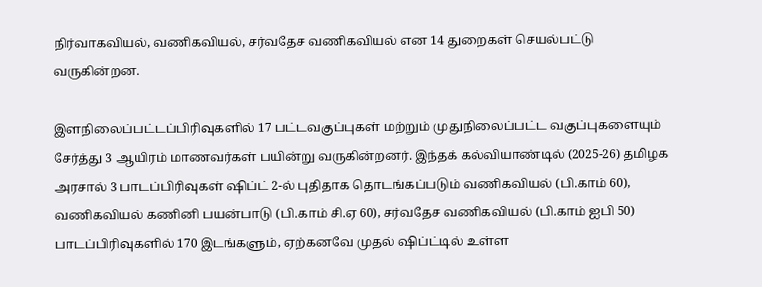நிர்வாகவியல், வணிகவியல், சர்வதேச வணிகவியல் என 14 துறைகள் செயல்பட்டு வருகின்றன.

இளநிலைப்பட்டப்பிரிவுகளில் 17 பட்டவகுப்புகள் மற்றும் முதுநிலைப்பட்ட வகுப்புகளையும் சேர்த்து 3 ஆயிரம் மாணவர்கள் பயின்று வருகின்றனர். இந்தக் கல்வியாண்டில் (2025-26) தமிழக அரசால் 3 பாடப்பிரிவுகள் ஷிப்ட் 2-ல் புதிதாக தொடங்கப்படும் வணிகவியல் (பி.காம் 60), வணிகவியல் கணினி பயன்பாடு (பி.காம் சி.ஏ 60), சர்வதேச வணிகவியல் (பி.காம் ஐபி 50) பாடப்பிரிவுகளில் 170 இடங்களும், ஏற்கனவே முதல் ஷிப்ட்டில் உள்ள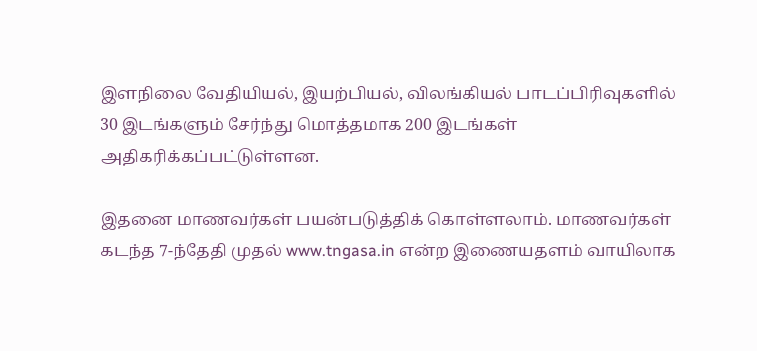இளநிலை வேதியியல், இயற்பியல், விலங்கியல் பாடப்பிரிவுகளில் 30 இடங்களும் சேர்ந்து மொத்தமாக 200 இடங்கள் அதிகரிக்கப்பட்டுள்ளன.

இதனை மாணவர்கள் பயன்படுத்திக் கொள்ளலாம். மாணவர்கள் கடந்த 7-ந்தேதி முதல் www.tngasa.in என்ற இணையதளம் வாயிலாக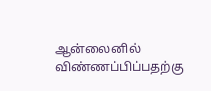ஆன்லைனில் விண்ணப்பிப்பதற்கு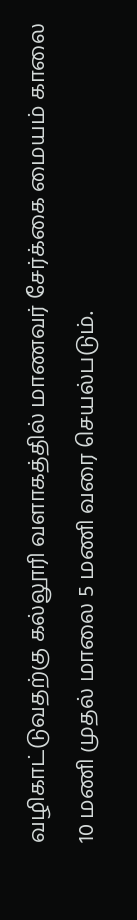வழிகாட்டுவதற்கு கல்லூரி வளாகத்தில் மாணவர் சேர்க்கை மையம் காலை 10 மணி முதல் மாலை 5 மணி வரை செயல்படும்.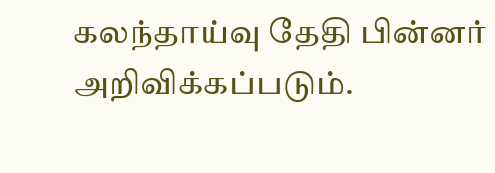கலந்தாய்வு தேதி பின்னர் அறிவிக்கப்படும்.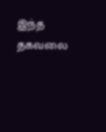இந்த தகவலை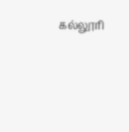கல்லூரி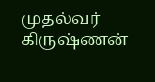முதல்வர் கிருஷ்ணன்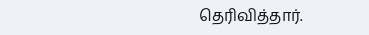தெரிவித்தார்.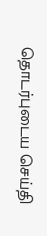தொடர்புடைய செய்தி